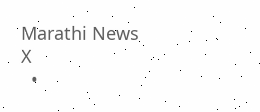Marathi News
X
  •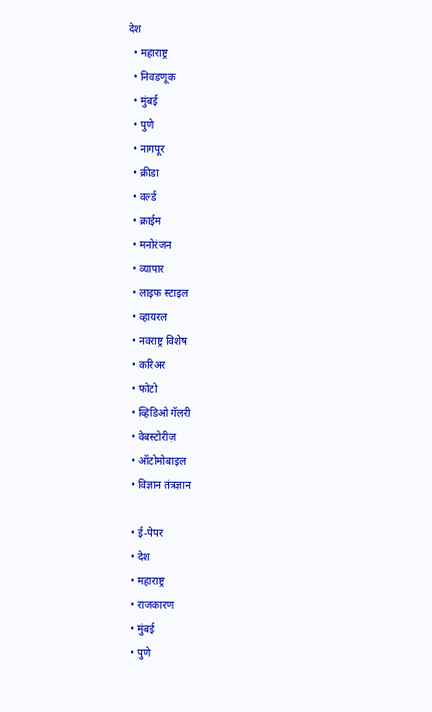देश
  • महाराष्ट्र
  • निवडणूक
  • मुंबई
  • पुणे
  • नागपूर
  • क्रीडा
  • वर्ल्ड
  • क्राईम
  • मनोरंजन
  • व्यापार
  • लाइफ स्टाइल
  • व्हायरल
  • नवराष्ट्र विशेष
  • करिअर
  • फोटो
  • व्हिडिओ गॅलरी
  • वेबस्टोरीज़
  • ऑटोमोबाइल
  • विज्ञान तंत्रज्ञान

  • ई-पेपर
  • देश
  • महाराष्ट्र
  • राजकारण
  • मुंबई
  • पुणे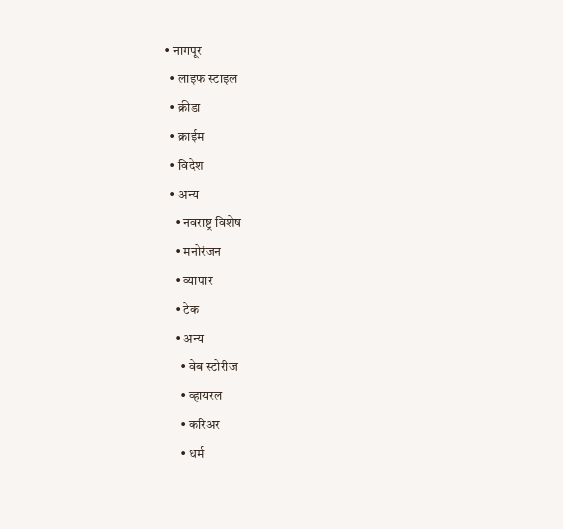• नागपूर
  • लाइफ स्टाइल
  • क्रीडा
  • क्राईम
  • विदेश
  • अन्य
    • नवराष्ट्र विशेष
    • मनोरंजन
    • व्यापार
    • टेक
    • अन्य
      • वेब स्टोरीज
      • व्हायरल
      • करिअर
      • धर्म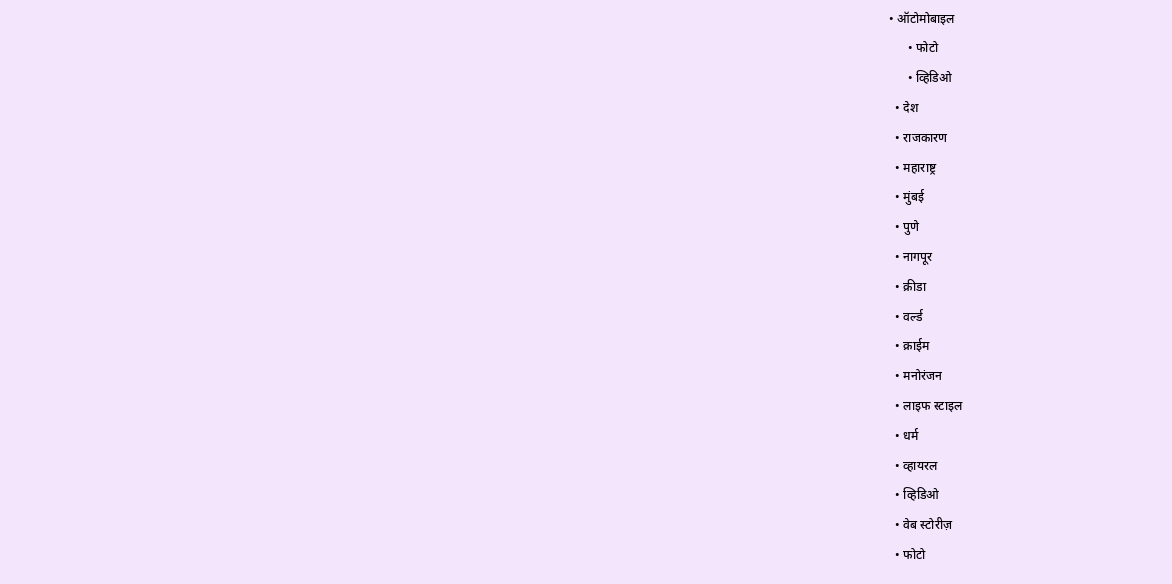• ऑटोमोबाइल
      • फोटो
      • व्हिडिओ
  • देश
  • राजकारण
  • महाराष्ट्र
  • मुंबई
  • पुणे
  • नागपूर
  • क्रीडा
  • वर्ल्ड
  • क्राईम
  • मनोरंजन
  • लाइफ स्टाइल
  • धर्म
  • व्हायरल
  • व्हिडिओ
  • वेब स्टोरीज़
  • फोटो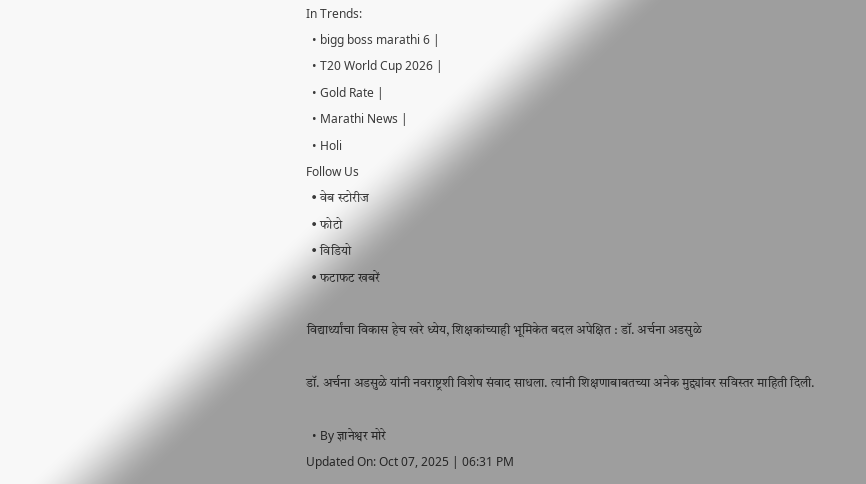In Trends:
  • bigg boss marathi 6 |
  • T20 World Cup 2026 |
  • Gold Rate |
  • Marathi News |
  • Holi
Follow Us
  • वेब स्टोरीज
  • फोटो
  • विडियो
  • फटाफट खबरें

विद्यार्थ्यांचा विकास हेच खरे ध्येय, शिक्षकांच्याही भूमिकेत बदल अपेक्षित : डॉ. अर्चना अडसुळे

डॉ. अर्चना अडसुळे यांनी नवराष्ट्रशी विशेष संवाद साधला. त्यांनी शिक्षणाबाबतच्या अनेक मुद्द्यांवर सविस्तर माहिती दिली.

  • By ज्ञानेश्वर मोरे
Updated On: Oct 07, 2025 | 06:31 PM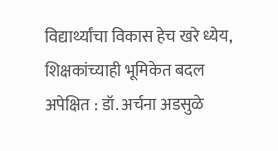विद्यार्थ्यांचा विकास हेच खरे ध्येय, शिक्षकांच्याही भूमिकेत बदल अपेक्षित : डॉ. अर्चना अडसुळे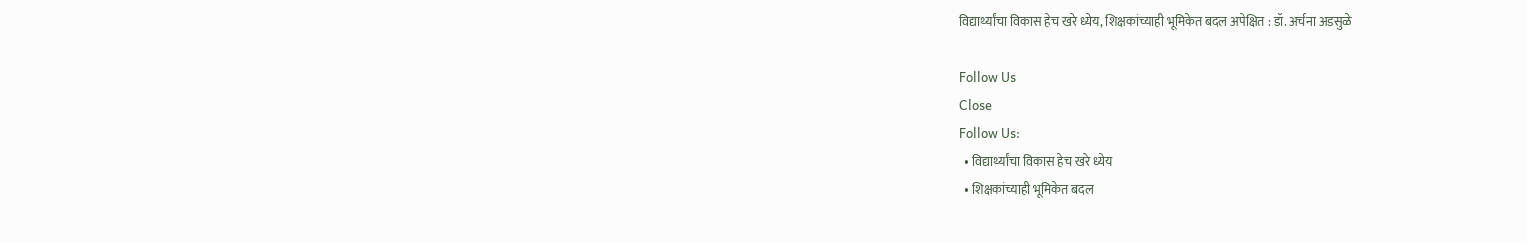विद्यार्थ्यांचा विकास हेच खरे ध्येय, शिक्षकांच्याही भूमिकेत बदल अपेक्षित : डॉ. अर्चना अडसुळे

Follow Us
Close
Follow Us:
  • विद्यार्थ्यांचा विकास हेच खरे ध्येय
  • शिक्षकांच्याही भूमिकेत बदल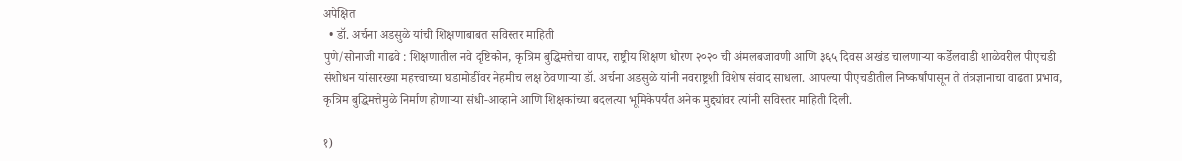अपेक्षित
  • डॉ. अर्चना अडसुळे यांची शिक्षणाबाबत सविस्तर माहिती
पुणे/सोनाजी गाढवे : शिक्षणातील नवे दृष्टिकोन, कृत्रिम बुद्धिमत्तेचा वापर, राष्ट्रीय शिक्षण धोरण २०२० ची अंमलबजावणी आणि ३६५ दिवस अखंड चालणाऱ्या कर्डेलवाडी शाळेवरील पीएचडी संशोधन यांसारख्या महत्त्वाच्या घडामोडींवर नेहमीच लक्ष ठेवणाऱ्या डॉ. अर्चना अडसुळे यांनी नवराष्ट्रशी विशेष संवाद साधला. आपल्या पीएचडीतील निष्कर्षांपासून ते तंत्रज्ञानाचा वाढता प्रभाव, कृत्रिम बुद्धिमत्तेमुळे निर्माण होणाऱ्या संधी-आव्हाने आणि शिक्षकांच्या बदलत्या भूमिकेपर्यंत अनेक मुद्द्यांवर त्यांनी सविस्तर माहिती दिली.

१)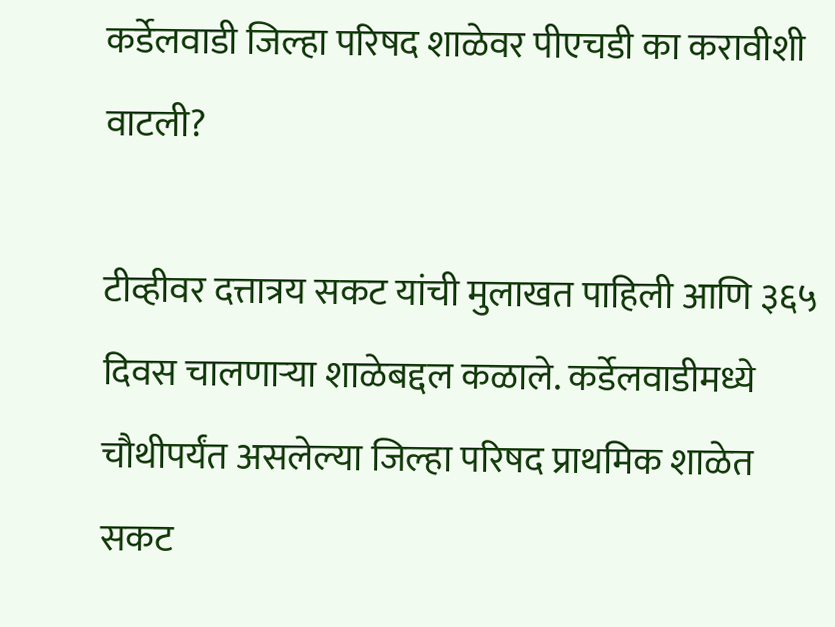कर्डेलवाडी जिल्हा परिषद शाळेवर पीएचडी का करावीशी वाटली?

टीव्हीवर दत्तात्रय सकट यांची मुलाखत पाहिली आणि ३६५ दिवस चालणाऱ्या शाळेबद्दल कळाले. कर्डेलवाडीमध्ये चौथीपर्यंत असलेल्या जिल्हा परिषद प्राथमिक शाळेत सकट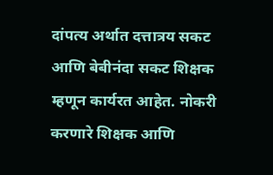दांपत्य अर्थात दत्तात्रय सकट आणि बेबीनंदा सकट शिक्षक म्हणून कार्यरत आहेत. नोकरी करणारे शिक्षक आणि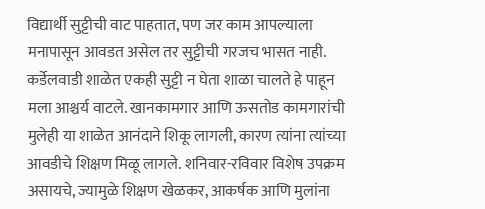विद्यार्थी सुट्टीची वाट पाहतात, पण जर काम आपल्याला मनापासून आवडत असेल तर सुट्टीची गरजच भासत नाही. कर्डेलवाडी शाळेत एकही सुट्टी न घेता शाळा चालते हे पाहून मला आश्चर्य वाटले. खानकामगार आणि ऊसतोड कामगारांची मुलेही या शाळेत आनंदाने शिकू लागली, कारण त्यांना त्यांच्या आवडीचे शिक्षण मिळू लागले. शनिवार-रविवार विशेष उपक्रम असायचे, ज्यामुळे शिक्षण खेळकर, आकर्षक आणि मुलांना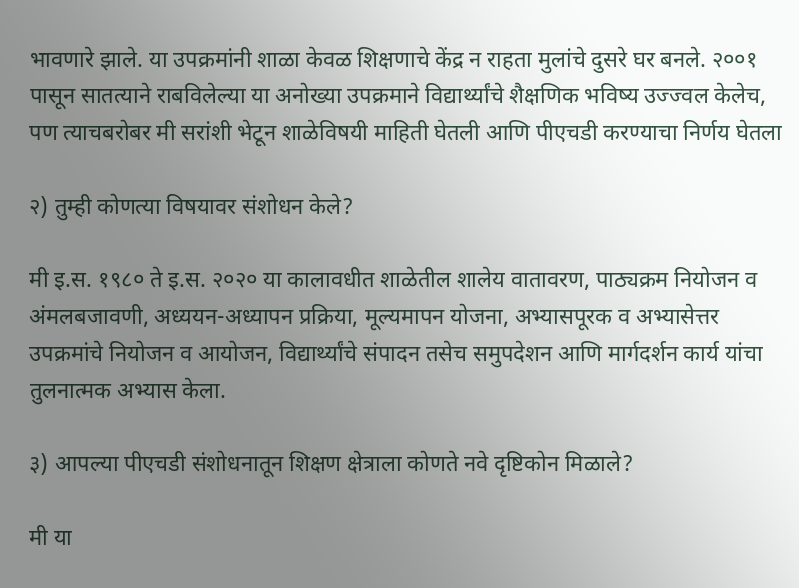भावणारे झाले. या उपक्रमांनी शाळा केवळ शिक्षणाचे केंद्र न राहता मुलांचे दुसरे घर बनले. २००१ पासून सातत्याने राबविलेल्या या अनोख्या उपक्रमाने विद्यार्थ्यांचे शैक्षणिक भविष्य उज्ज्वल केलेच, पण त्याचबरोबर मी सरांशी भेटून शाळेविषयी माहिती घेतली आणि पीएचडी करण्याचा निर्णय घेतला

२) तुम्ही कोणत्या विषयावर संशोधन केले?

मी इ.स. १९८० ते इ.स. २०२० या कालावधीत शाळेतील शालेय वातावरण, पाठ्यक्रम नियोजन व अंमलबजावणी, अध्ययन-अध्यापन प्रक्रिया, मूल्यमापन योजना, अभ्यासपूरक व अभ्यासेत्तर उपक्रमांचे नियोजन व आयोजन, विद्यार्थ्यांचे संपादन तसेच समुपदेशन आणि मार्गदर्शन कार्य यांचा तुलनात्मक अभ्यास केला.

३) आपल्या पीएचडी संशोधनातून शिक्षण क्षेत्राला कोणते नवे दृष्टिकोन मिळाले?

मी या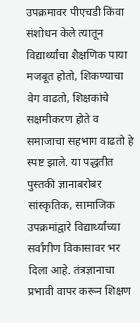उपक्रमावर पीएचडी किंवा संशोधन केले त्यातून विद्यार्थ्यांचा शैक्षणिक पाया मजबूत होतो, शिकण्याचा वेग वाढतो, शिक्षकांचे सक्षमीकरण होते व समाजाचा सहभाग वाढतो हे स्पष्ट झाले. या पद्धतीत पुस्तकी ज्ञानाबरोबर सांस्कृतिक, सामाजिक उपक्रमांद्वारे विद्यार्थ्यांच्या सर्वांगीण विकासावर भर दिला आहे. तंत्रज्ञानाचा प्रभावी वापर करून शिक्षण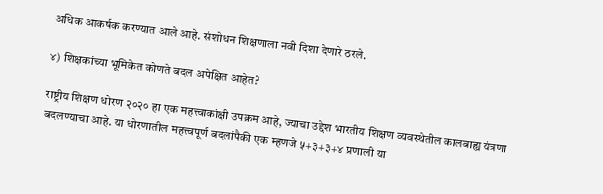अधिक आकर्षक करण्यात आले आहे. संशोधन शिक्षणाला नवी दिशा देणारे ठरले.

४) शिक्षकांच्या भूमिकेत कोणते बदल अपेक्षित आहेत?

राष्ट्रीय शिक्षण धोरण २०२० हा एक महत्त्वाकांक्षी उपक्रम आहे, ज्याचा उद्देश भारतीय शिक्षण व्यवस्थेतील कालबाह्य यंत्रणा बदलण्याचा आहे. या धोरणातील महत्त्वपूर्ण बदलांपैकी एक म्हणजे ५+३+३+४ प्रणाली या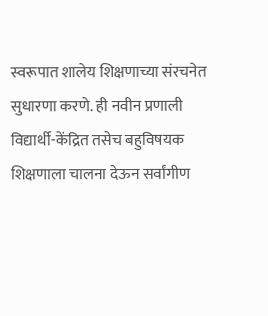स्वरूपात शालेय शिक्षणाच्या संरचनेत सुधारणा करणे. ही नवीन प्रणाली विद्यार्थी-केंद्रित तसेच बहुविषयक शिक्षणाला चालना देऊन सर्वांगीण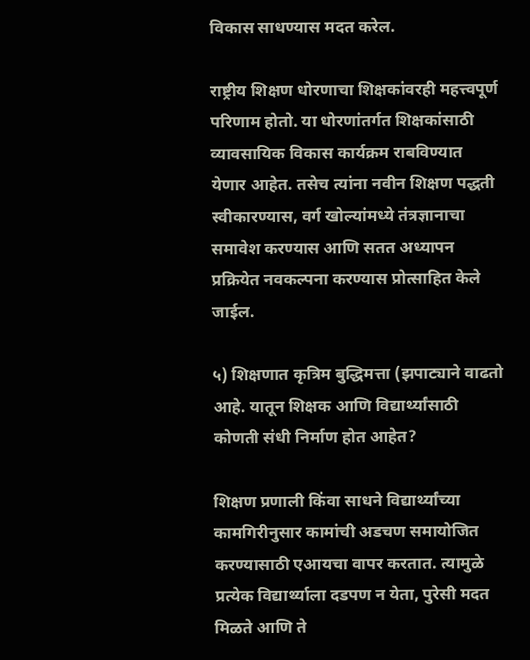विकास साधण्यास मदत करेल.

राष्ट्रीय शिक्षण धोरणाचा शिक्षकांवरही महत्त्वपूर्ण परिणाम होतो. या धोरणांतर्गत शिक्षकांसाठी व्यावसायिक विकास कार्यक्रम राबविण्यात येणार आहेत. तसेच त्यांना नवीन शिक्षण पद्धती स्वीकारण्यास, वर्ग खोल्यांमध्ये तंत्रज्ञानाचा समावेश करण्यास आणि सतत अध्यापन प्रक्रियेत नवकल्पना करण्यास प्रोत्साहित केले जाईल.

५) शिक्षणात कृत्रिम बुद्धिमत्ता (झपाट्याने वाढतो आहे. यातून शिक्षक आणि विद्यार्थ्यांसाठी कोणती संधी निर्माण होत आहेत?

शिक्षण प्रणाली किंवा साधने विद्यार्थ्यांच्या कामगिरीनुसार कामांची अडचण समायोजित करण्यासाठी एआयचा वापर करतात. त्यामुळे प्रत्येक विद्यार्थ्याला दडपण न येता, पुरेसी मदत मिळते आणि ते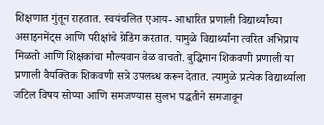शिक्षणात गुंतून राहतात. स्वयंचलित एआय- आधारित प्रणाली विद्यार्थ्यांच्या असाइनमेंट्स आणि परीक्षांचे ग्रेडिंग करतात. यामुळे विद्यार्थ्यांना त्वरित अभिप्राय मिळतो आणि शिक्षकांचा मौल्यवान वेळ वाचतो. बुद्धिमान शिकवणी प्रणाली या प्रणाली वैयक्तिक शिकवणी सत्रे उपलब्ध करून देतात. त्यामुळे प्रत्येक विद्यार्थ्याला जटिल विषय सोप्या आणि समजण्यास सुलभ पद्धतीने समजावून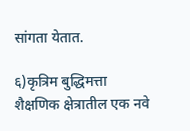सांगता येतात.

६)कृत्रिम बुद्धिमत्ता शैक्षणिक क्षेत्रातील एक नवे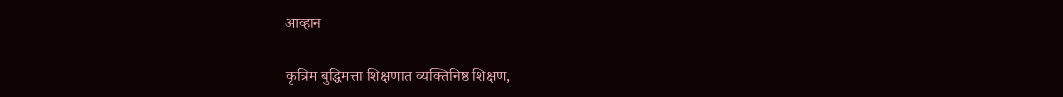आव्हान

कृत्रिम बुद्धिमत्ता शिक्षणात व्यक्तिनिष्ठ शिक्षण,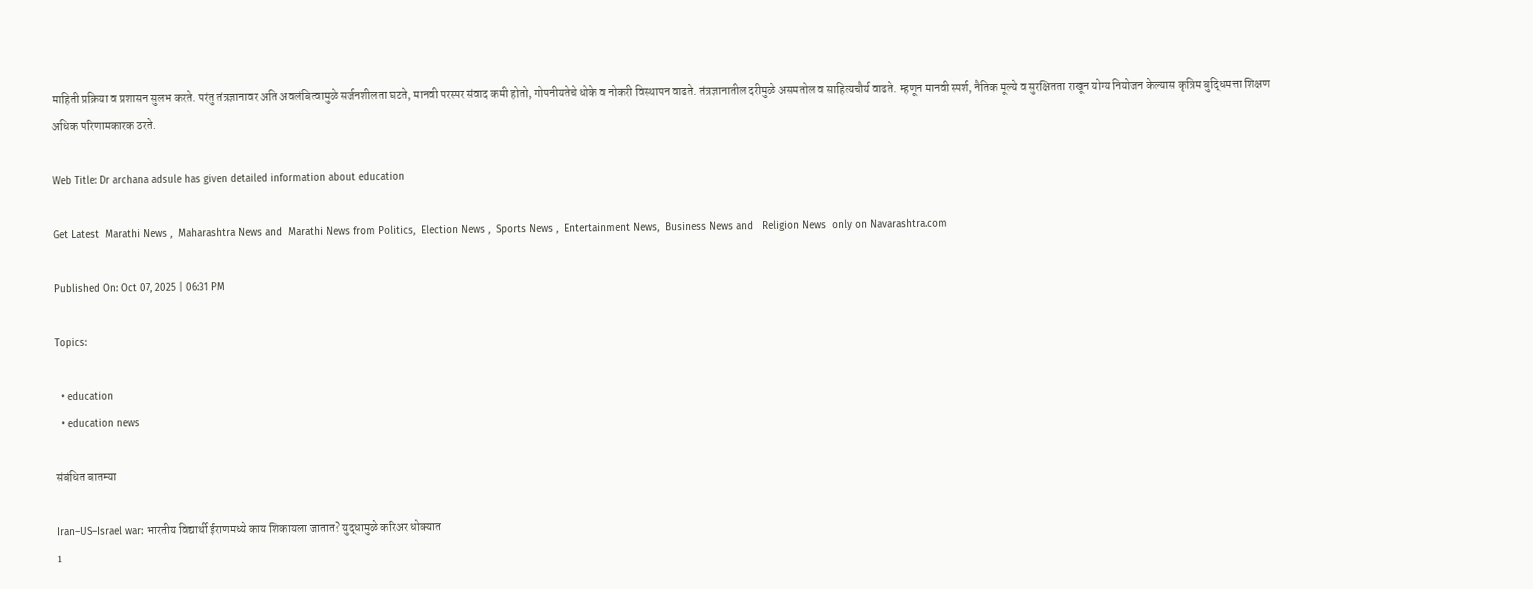माहिती प्रक्रिया व प्रशासन सुलभ करते. परंतु तंत्रज्ञानावर अति अवलंबित्वामुळे सर्जनशीलता घटते, मानवी परस्पर संवाद कमी होतो, गोपनीयतेचे धोके व नोकरी विस्थापन वाढते. तंत्रज्ञानातील दरीमुळे असमतोल व साहित्यचौर्य वाढते. म्हणून मानवी स्पर्श, नैतिक मूल्ये व सुरक्षितता राखून योग्य नियोजन केल्यास कृत्रिम बुद्धिमत्ता शिक्षण अधिक परिणामकारक ठरते.

Web Title: Dr archana adsule has given detailed information about education

Get Latest  Marathi News ,  Maharashtra News and  Marathi News from Politics,  Election News ,  Sports News ,  Entertainment News,  Business News and   Religion News  only on Navarashtra.com

Published On: Oct 07, 2025 | 06:31 PM

Topics:

  • education
  • education news

संबंधित बातम्या

Iran–US–Israel war: भारतीय विद्यार्थी ईराणमध्ये काय शिकायला जातात? युद्धामुळे करिअर धोक्यात
1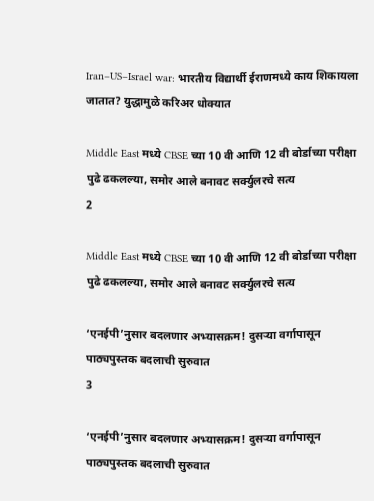Iran–US–Israel war: भारतीय विद्यार्थी ईराणमध्ये काय शिकायला जातात? युद्धामुळे करिअर धोक्यात

Middle East मध्ये CBSE च्या 10 वी आणि 12 वी बोर्डाच्या परीक्षा पुढे ढकलल्या, समोर आले बनावट सर्क्युलरचे सत्य
2

Middle East मध्ये CBSE च्या 10 वी आणि 12 वी बोर्डाच्या परीक्षा पुढे ढकलल्या, समोर आले बनावट सर्क्युलरचे सत्य

‘एनईपी’नुसार बदलणार अभ्यासक्रम! दुसऱ्या वर्गापासून पाठ्यपुस्तक बदलाची सुरुवात
3

‘एनईपी’नुसार बदलणार अभ्यासक्रम! दुसऱ्या वर्गापासून पाठ्यपुस्तक बदलाची सुरुवात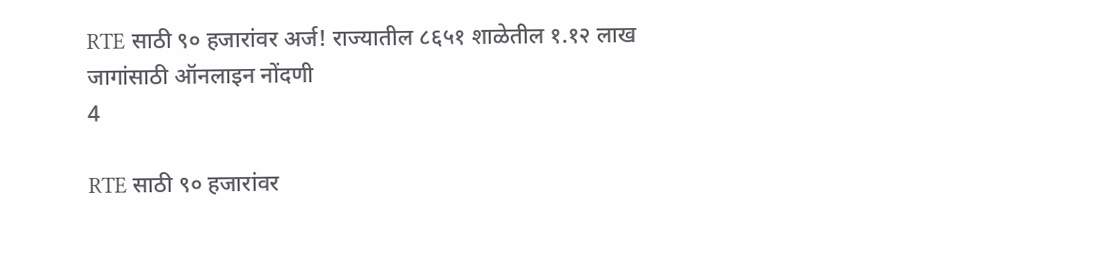RTE साठी ९० हजारांवर अर्ज! राज्यातील ८६५१ शाळेतील १.१२ लाख जागांसाठी ऑनलाइन नोंदणी
4

RTE साठी ९० हजारांवर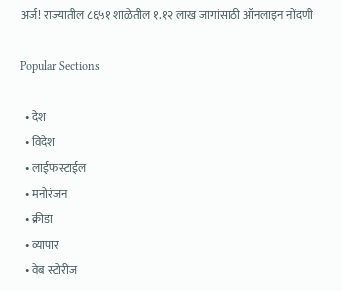अर्ज! राज्यातील ८६५१ शाळेतील १.१२ लाख जागांसाठी ऑनलाइन नोंदणी

Popular Sections

  • देश
  • विदेश
  • लाईफस्टाईल
  • मनोरंजन
  • क्रीडा
  • व्यापार
  • वेब स्टोरीज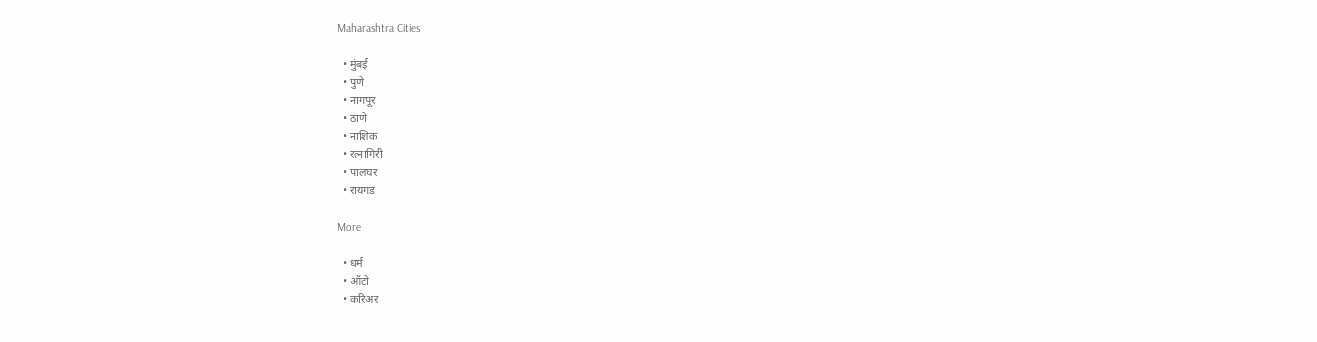Maharashtra Cities

  • मुंबई
  • पुणे
  • नागपूर
  • ठाणे
  • नाशिक
  • रत्नागिरी
  • पालघर
  • रायगड

More

  • धर्म
  • ऑटो
  • करिअर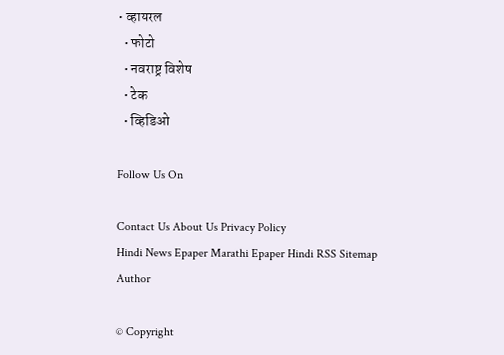• व्हायरल
  • फोटो
  • नवराष्ट्र विशेष
  • टेक
  • व्हिडिओ

Follow Us On

Contact Us About Us Privacy Policy
Hindi News Epaper Marathi Epaper Hindi RSS Sitemap Author

© Copyright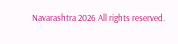Navarashtra 2026 All rights reserved.